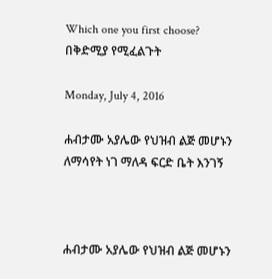Which one you first choose? በቅድሚያ የሚፈልጉት

Monday, July 4, 2016

ሐብታሙ አያሌው የህዝብ ልጅ መሆኑን ለማሳየት ነገ ማለዳ ፍርድ ቤት እንገኝ



ሐብታሙ አያሌው የህዝብ ልጅ መሆኑን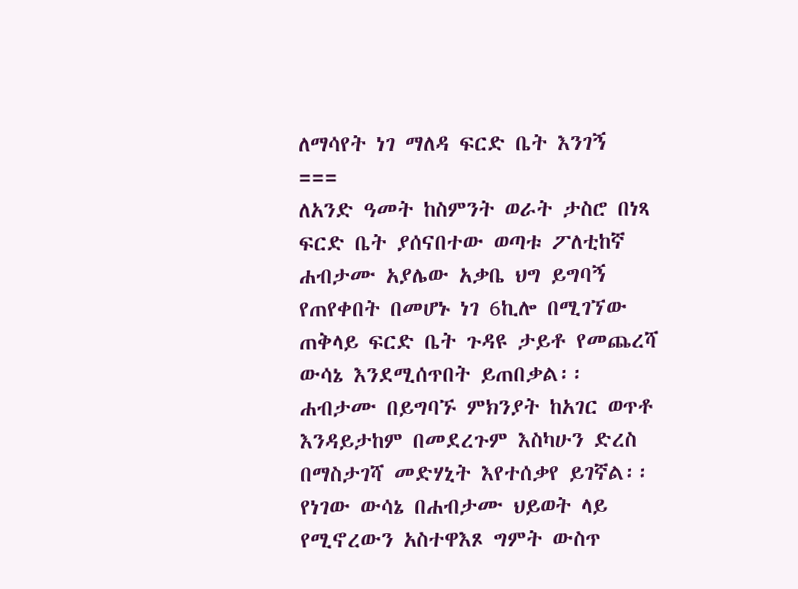ለማሳየት ነገ ማለዳ ፍርድ ቤት እንገኝ
===
ለአንድ ዓመት ከስምንት ወራት ታስሮ በነጻ ፍርድ ቤት ያሰናበተው ወጣቱ ፖለቲከኛ ሐብታሙ አያሌው አቃቤ ህግ ይግባኝ የጠየቀበት በመሆኑ ነገ 6ኪሎ በሚገኘው ጠቅላይ ፍርድ ቤት ጉዳዩ ታይቶ የመጨረሻ ውሳኔ እንደሚሰጥበት ይጠበቃል፡፡
ሐብታሙ በይግባኙ ምክንያት ከአገር ወጥቶ እንዳይታከም በመደረጉም እስካሁን ድረስ በማስታገሻ መድሃኒት እየተሰቃየ ይገኛል፡፡የነገው ውሳኔ በሐብታሙ ህይወት ላይ የሚኖረውን አስተዋእጾ ግምት ውስጥ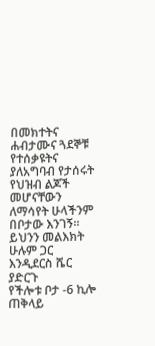በመክተትና ሐብታሙና ጓደኞቹ የተሰቃዩትና ያለአግባብ የታሰሩት የህዝብ ልጆች መሆናቸውን ለማሳየት ሁላችንም በቦታው እንገኝ፡፡ይህንን መልእክት ሁሉም ጋር እንዲደርስ ሼር ያድርጉ
የችሎቱ ቦታ -6 ኪሎ ጠቅላይ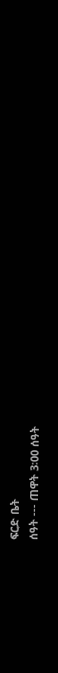ፍርድ ቤት
ሰዓት --- ጠዋት 3፡00 ሰዓት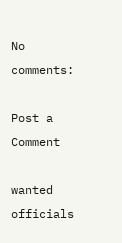No comments:

Post a Comment

wanted officials